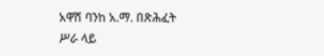አዋሽ ባንከ አ.ማ. በጽሕፈት ሥራ ላይ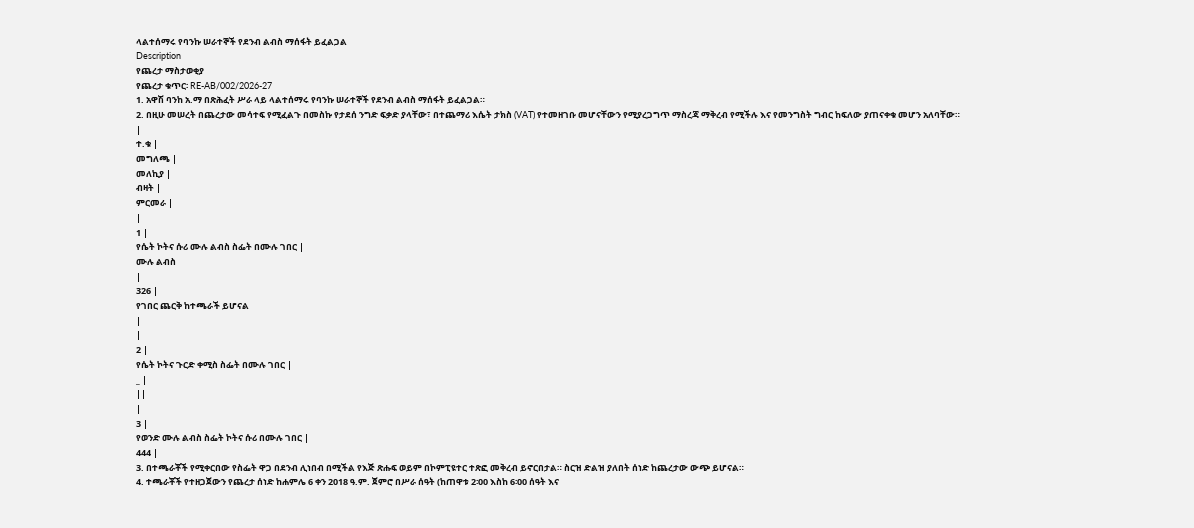ላልተሰማሩ የባንኩ ሠራተኞች የደንብ ልብስ ማሰፋት ይፈልጋል
Description
የጨረታ ማስታወቂያ
የጨረታ ቁጥር፡ RE-AB/002/2026-27
1. አዋሽ ባንከ አ.ማ በጽሕፈት ሥራ ላይ ላልተሰማሩ የባንኩ ሠራተኞች የደንብ ልብስ ማሰፋት ይፈልጋል።
2. በዚሁ መሠረት በጨረታው መሳተፍ የሚፈልጉ በመስኩ የታደሰ ንግድ ፍቃድ ያላቸው፣ በተጨማሪ እሴት ታክስ (VAT) የተመዘገቡ መሆናቸውን የሚያረጋግጥ ማስረጃ ማቅረብ የሚችሉ እና የመንግስት ግብር ከፍለው ያጠናቀቁ መሆን አለባቸው።
|
ተ.ቁ |
መግለጫ |
መለኪያ |
ብዛት |
ምርመራ |
|
1 |
የሴት ኮትና ሱሪ ሙሉ ልብስ ስፌት በሙሉ ገበር |
ሙሉ ልብስ
|
326 |
የገበር ጨርቅ ከተጫራች ይሆናል
|
|
2 |
የሴት ኮትና ጉርድ ቀሚስ ስፌት በሙሉ ገበር |
_ |
||
|
3 |
የወንድ ሙሉ ልብስ ስፌት ኮትና ሱሪ በሙሉ ገበር |
444 |
3. በተጫራቾች የሚቀርበው የስፌት ዋጋ በደንብ ሊነበብ በሚችል የእጅ ጽሑፍ ወይም በኮምፒዩተር ተጽፎ መቅረብ ይኖርበታል። ስርዝ ድልዝ ያለበት ሰነድ ከጨረታው ውጭ ይሆናል።
4. ተጫራቾች የተዘጋጀውን የጨረታ ሰነድ ከሐምሌ 6 ቀን 2018 ዓ.ም. ጀምሮ በሥራ ሰዓት (ከጠዋቱ 2፡00 እስከ 6፡00 ሰዓት እና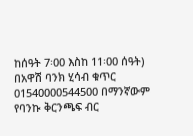ከሰዓት 7፡00 እስከ 11፡00 ሰዓት) በአዋሽ ባንክ ሂሳብ ቁጥር 01540000544500 በማንኛውም የባንኩ ቅርንጫፍ ብር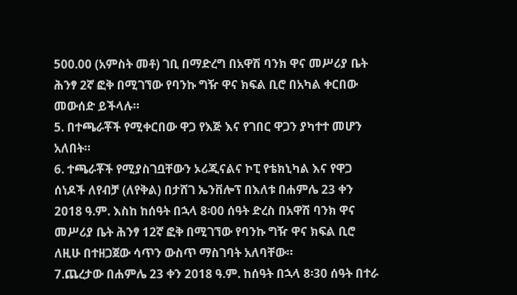500.00 (አምስት መቶ) ገቢ በማድረግ በአዋሽ ባንክ ዋና መሥሪያ ቤት ሕንፃ 2ኛ ፎቅ በሚገኘው የባንኩ ግዥ ዋና ክፍል ቢሮ በአካል ቀርበው መውሰድ ይችላሉ።
5. በተጫራቾች የሚቀርበው ዋጋ የእጅ እና የገበር ዋጋን ያካተተ መሆን አለበት።
6. ተጫራቾች የሚያስገቧቸውን ኦሪጂናልና ኮፒ የቴክኒካል እና የዋጋ ሰነዶች ለየብቻ (ለየቅል) በታሸገ ኤንቨሎፕ በእለቱ በሐምሌ 23 ቀን 2018 ዓ.ም. እስከ ከሰዓት በኋላ 8፡00 ሰዓት ድረስ በአዋሽ ባንክ ዋና መሥሪያ ቤት ሕንፃ 12ኛ ፎቅ በሚገኘው የባንኩ ግዥ ዋና ክፍል ቢሮ ለዚሁ በተዘጋጀው ሳጥን ውስጥ ማስገባት አለባቸው።
7.ጨረታው በሐምሌ 23 ቀን 2018 ዓ.ም. ከሰዓት በኋላ 8፡30 ሰዓት በተራ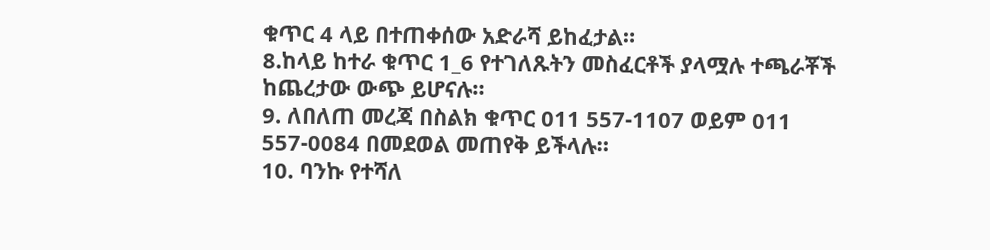ቁጥር 4 ላይ በተጠቀሰው አድራሻ ይከፈታል።
8.ከላይ ከተራ ቁጥር 1_6 የተገለጹትን መስፈርቶች ያላሟሉ ተጫራቾች ከጨረታው ውጭ ይሆናሉ።
9. ለበለጠ መረጃ በስልክ ቁጥር 011 557-1107 ወይም 011 557-0084 በመደወል መጠየቅ ይችላሉ።
10. ባንኩ የተሻለ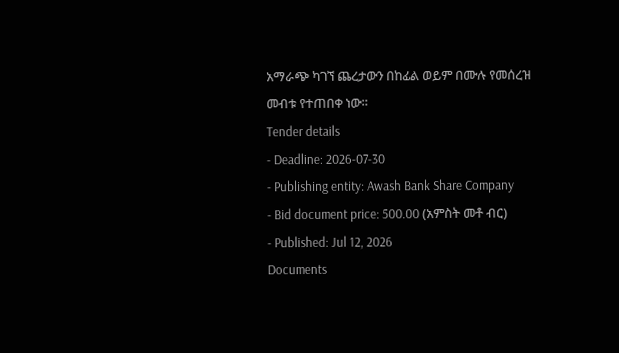አማራጭ ካገኘ ጨረታውን በከፊል ወይም በሙሉ የመሰረዝ መብቱ የተጠበቀ ነው።
Tender details
- Deadline: 2026-07-30
- Publishing entity: Awash Bank Share Company
- Bid document price: 500.00 (አምስት መቶ ብር)
- Published: Jul 12, 2026
Documents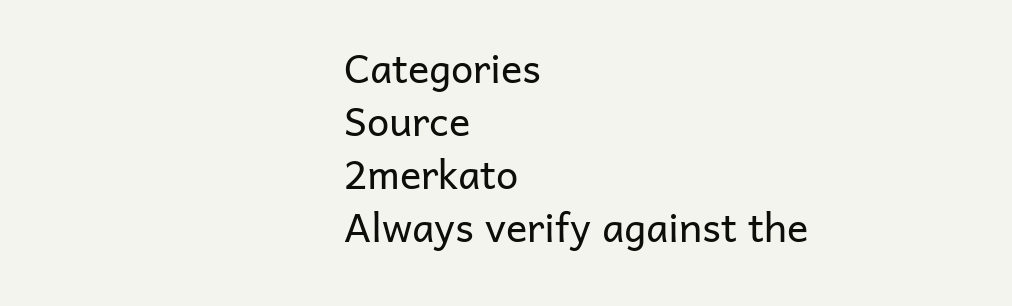Categories
Source
2merkato
Always verify against the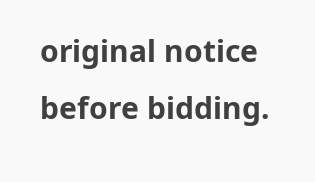original notice before bidding.